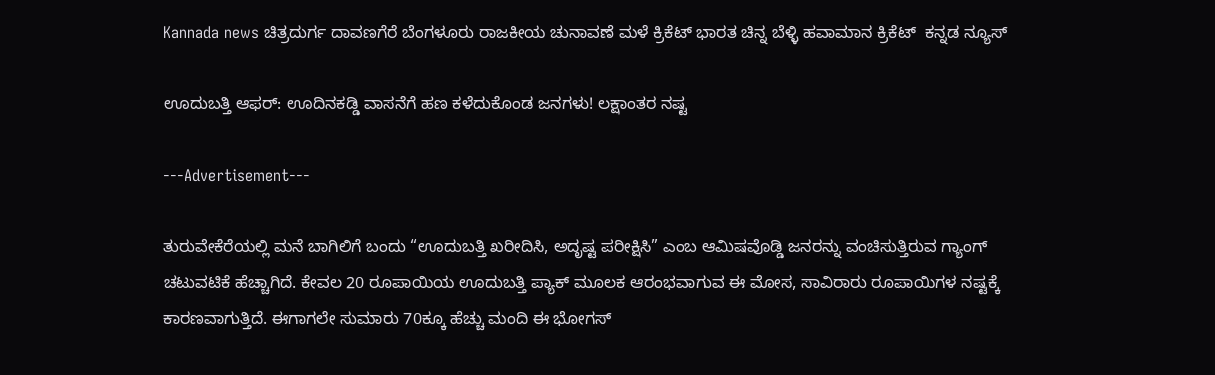Kannada news ಚಿತ್ರದುರ್ಗ ದಾವಣಗೆರೆ ಬೆಂಗಳೂರು ರಾಜಕೀಯ ಚುನಾವಣೆ ಮಳೆ ಕ್ರಿಕೆಟ್ ಭಾರತ ಚಿನ್ನ ಬೆಳ್ಳಿ ಹವಾಮಾನ ಕ್ರಿಕೆಟ್  ಕನ್ನಡ ನ್ಯೂಸ್

ಊದುಬತ್ತಿ ಆಫರ್: ಊದಿನಕಡ್ಡಿ ವಾಸನೆಗೆ ಹಣ ಕಳೆದುಕೊಂಡ ಜನಗಳು! ಲಕ್ಷಾಂತರ ನಷ್ಟ

---Advertisement---

ತುರುವೇಕೆರೆಯಲ್ಲಿ ಮನೆ ಬಾಗಿಲಿಗೆ ಬಂದು “ಊದುಬತ್ತಿ ಖರೀದಿಸಿ, ಅದೃಷ್ಟ ಪರೀಕ್ಷಿಸಿ” ಎಂಬ ಆಮಿಷವೊಡ್ಡಿ ಜನರನ್ನು ವಂಚಿಸುತ್ತಿರುವ ಗ್ಯಾಂಗ್‌ ಚಟುವಟಿಕೆ ಹೆಚ್ಚಾಗಿದೆ. ಕೇವಲ 20 ರೂಪಾಯಿಯ ಊದುಬತ್ತಿ ಪ್ಯಾಕ್ ಮೂಲಕ ಆರಂಭವಾಗುವ ಈ ಮೋಸ, ಸಾವಿರಾರು ರೂಪಾಯಿಗಳ ನಷ್ಟಕ್ಕೆ ಕಾರಣವಾಗುತ್ತಿದೆ. ಈಗಾಗಲೇ ಸುಮಾರು 70ಕ್ಕೂ ಹೆಚ್ಚು ಮಂದಿ ಈ ಭೋಗಸ್‌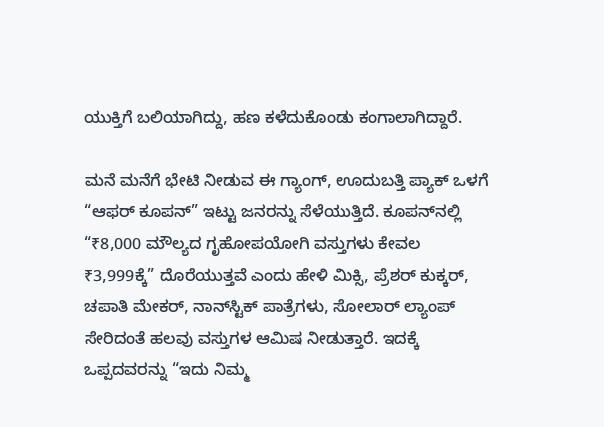ಯುಕ್ತಿಗೆ ಬಲಿಯಾಗಿದ್ದು, ಹಣ ಕಳೆದುಕೊಂಡು ಕಂಗಾಲಾಗಿದ್ದಾರೆ.

ಮನೆ ಮನೆಗೆ ಭೇಟಿ ನೀಡುವ ಈ ಗ್ಯಾಂಗ್‌, ಊದುಬತ್ತಿ ಪ್ಯಾಕ್ ಒಳಗೆ “ಆಫರ್ ಕೂಪನ್” ಇಟ್ಟು ಜನರನ್ನು ಸೆಳೆಯುತ್ತಿದೆ. ಕೂಪನ್‌ನಲ್ಲಿ “₹8,000 ಮೌಲ್ಯದ ಗೃಹೋಪಯೋಗಿ ವಸ್ತುಗಳು ಕೇವಲ ₹3,999ಕ್ಕೆ” ದೊರೆಯುತ್ತವೆ ಎಂದು ಹೇಳಿ ಮಿಕ್ಸಿ, ಪ್ರೆಶರ್ ಕುಕ್ಕರ್, ಚಪಾತಿ ಮೇಕರ್, ನಾನ್‌ಸ್ಟಿಕ್ ಪಾತ್ರೆಗಳು, ಸೋಲಾರ್ ಲ್ಯಾಂಪ್ ಸೇರಿದಂತೆ ಹಲವು ವಸ್ತುಗಳ ಆಮಿಷ ನೀಡುತ್ತಾರೆ. ಇದಕ್ಕೆ ಒಪ್ಪದವರನ್ನು “ಇದು ನಿಮ್ಮ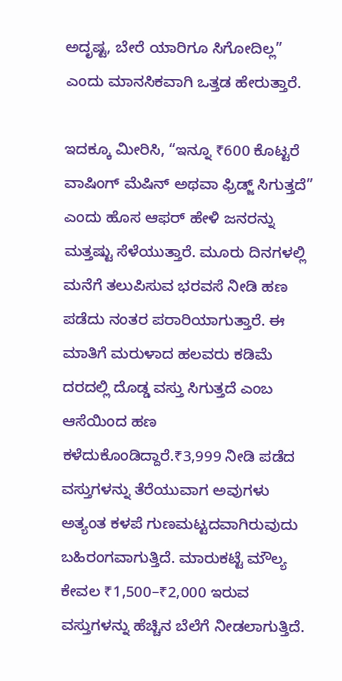ಅದೃಷ್ಟ, ಬೇರೆ ಯಾರಿಗೂ ಸಿಗೋದಿಲ್ಲ” ಎಂದು ಮಾನಸಿಕವಾಗಿ ಒತ್ತಡ ಹೇರುತ್ತಾರೆ.

ಇದಕ್ಕೂ ಮೀರಿಸಿ, “ಇನ್ನೂ ₹600 ಕೊಟ್ಟರೆ ವಾಷಿಂಗ್ ಮೆಷಿನ್ ಅಥವಾ ಫ್ರಿಡ್ಜ್ ಸಿಗುತ್ತದೆ” ಎಂದು ಹೊಸ ಆಫರ್ ಹೇಳಿ ಜನರನ್ನು ಮತ್ತಷ್ಟು ಸೆಳೆಯುತ್ತಾರೆ. ಮೂರು ದಿನಗಳಲ್ಲಿ ಮನೆಗೆ ತಲುಪಿಸುವ ಭರವಸೆ ನೀಡಿ ಹಣ ಪಡೆದು ನಂತರ ಪರಾರಿಯಾಗುತ್ತಾರೆ. ಈ ಮಾತಿಗೆ ಮರುಳಾದ ಹಲವರು ಕಡಿಮೆ ದರದಲ್ಲಿ ದೊಡ್ಡ ವಸ್ತು ಸಿಗುತ್ತದೆ ಎಂಬ ಆಸೆಯಿಂದ ಹಣ ಕಳೆದುಕೊಂಡಿದ್ದಾರೆ.₹3,999 ನೀಡಿ ಪಡೆದ ವಸ್ತುಗಳನ್ನು ತೆರೆಯುವಾಗ ಅವುಗಳು ಅತ್ಯಂತ ಕಳಪೆ ಗುಣಮಟ್ಟದವಾಗಿರುವುದು ಬಹಿರಂಗವಾಗುತ್ತಿದೆ. ಮಾರುಕಟ್ಟೆ ಮೌಲ್ಯ ಕೇವಲ ₹1,500–₹2,000 ಇರುವ ವಸ್ತುಗಳನ್ನು ಹೆಚ್ಚಿನ ಬೆಲೆಗೆ ನೀಡಲಾಗುತ್ತಿದೆ.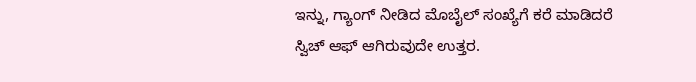ಇನ್ನು, ಗ್ಯಾಂಗ್ ನೀಡಿದ ಮೊಬೈಲ್ ಸಂಖ್ಯೆಗೆ ಕರೆ ಮಾಡಿದರೆ ಸ್ವಿಚ್ ಆಫ್ ಆಗಿರುವುದೇ ಉತ್ತರ.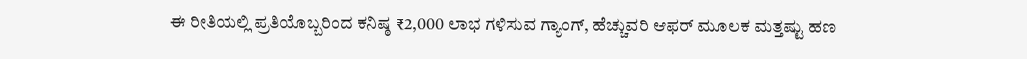ಈ ರೀತಿಯಲ್ಲಿ ಪ್ರತಿಯೊಬ್ಬರಿಂದ ಕನಿಷ್ಠ ₹2,000 ಲಾಭ ಗಳಿಸುವ ಗ್ಯಾಂಗ್‌, ಹೆಚ್ಚುವರಿ ಆಫರ್ ಮೂಲಕ ಮತ್ತಷ್ಟು ಹಣ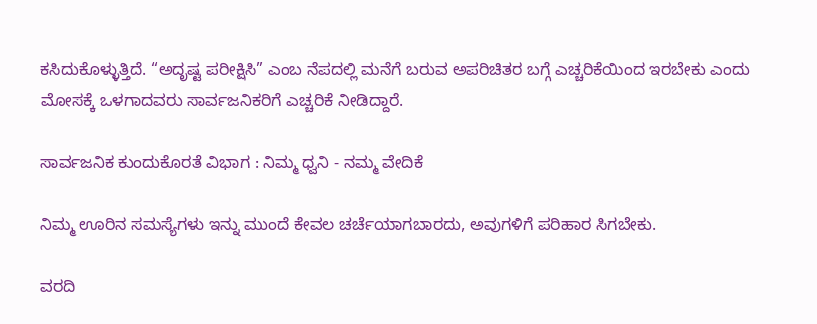ಕಸಿದುಕೊಳ್ಳುತ್ತಿದೆ. “ಅದೃಷ್ಟ ಪರೀಕ್ಷಿಸಿ” ಎಂಬ ನೆಪದಲ್ಲಿ ಮನೆಗೆ ಬರುವ ಅಪರಿಚಿತರ ಬಗ್ಗೆ ಎಚ್ಚರಿಕೆಯಿಂದ ಇರಬೇಕು ಎಂದು ಮೋಸಕ್ಕೆ ಒಳಗಾದವರು ಸಾರ್ವಜನಿಕರಿಗೆ ಎಚ್ಚರಿಕೆ ನೀಡಿದ್ದಾರೆ.

ಸಾರ್ವಜನಿಕ ಕುಂದುಕೊರತೆ ವಿಭಾಗ : ನಿಮ್ಮ ಧ್ವನಿ - ನಮ್ಮ ವೇದಿಕೆ

ನಿಮ್ಮ ಊರಿನ ಸಮಸ್ಯೆಗಳು ಇನ್ನು ಮುಂದೆ ಕೇವಲ ಚರ್ಚೆಯಾಗಬಾರದು, ಅವುಗಳಿಗೆ ಪರಿಹಾರ ಸಿಗಬೇಕು.

ವರದಿ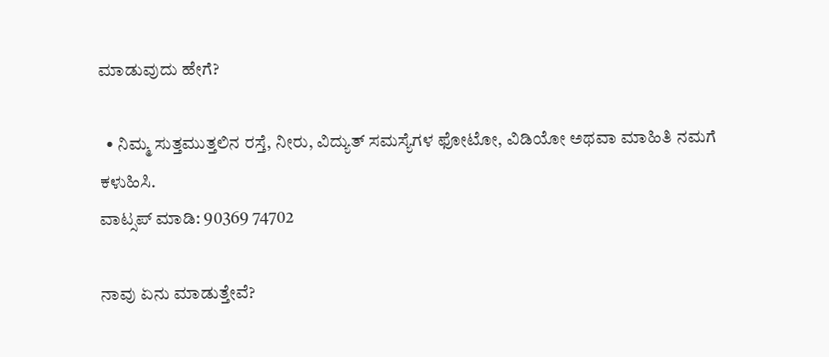ಮಾಡುವುದು ಹೇಗೆ?

  • ನಿಮ್ಮ ಸುತ್ತಮುತ್ತಲಿನ ರಸ್ತೆ, ನೀರು, ವಿದ್ಯುತ್ ಸಮಸ್ಯೆಗಳ ಫೋಟೋ, ವಿಡಿಯೋ ಅಥವಾ ಮಾಹಿತಿ ನಮಗೆ ಕಳುಹಿಸಿ.
ವಾಟ್ಸಪ್ ಮಾಡಿ: 90369 74702

ನಾವು ಏನು ಮಾಡುತ್ತೇವೆ?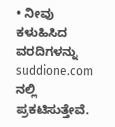• ನೀವು ಕಳುಹಿಸಿದ ವರದಿಗಳನ್ನು suddione.com ನಲ್ಲಿ ಪ್ರಕಟಿಸುತ್ತೇವೆ.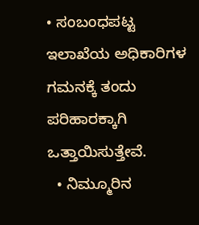• ಸಂಬಂಧಪಟ್ಟ ಇಲಾಖೆಯ ಅಧಿಕಾರಿಗಳ ಗಮನಕ್ಕೆ ತಂದು ಪರಿಹಾರಕ್ಕಾಗಿ ಒತ್ತಾಯಿಸುತ್ತೇವೆ.
  • ನಿಮ್ಮೂರಿನ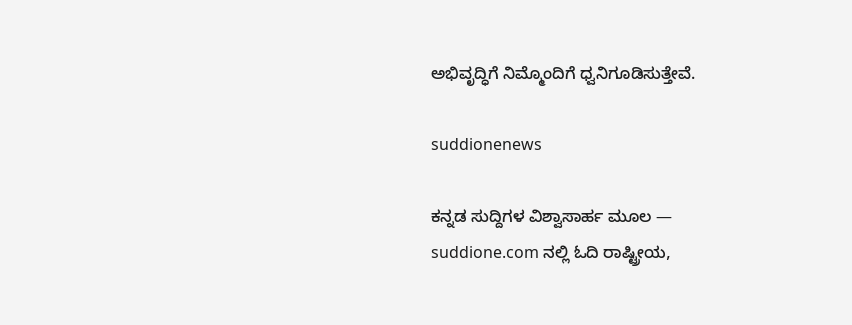ಅಭಿವೃದ್ಧಿಗೆ ನಿಮ್ಮೊಂದಿಗೆ ಧ್ವನಿಗೂಡಿಸುತ್ತೇವೆ.

suddionenews

ಕನ್ನಡ ಸುದ್ದಿಗಳ ವಿಶ್ವಾಸಾರ್ಹ ಮೂಲ — suddione.com ನಲ್ಲಿ ಓದಿ ರಾಷ್ಟ್ರೀಯ,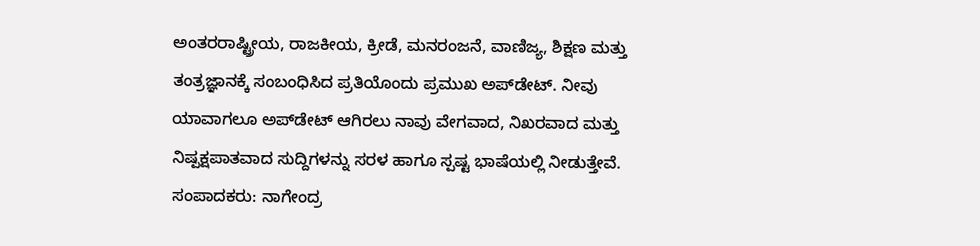ಅಂತರರಾಷ್ಟ್ರೀಯ, ರಾಜಕೀಯ, ಕ್ರೀಡೆ, ಮನರಂಜನೆ, ವಾಣಿಜ್ಯ, ಶಿಕ್ಷಣ ಮತ್ತು ತಂತ್ರಜ್ಞಾನಕ್ಕೆ ಸಂಬಂಧಿಸಿದ ಪ್ರತಿಯೊಂದು ಪ್ರಮುಖ ಅಪ್‌ಡೇಟ್. ನೀವು ಯಾವಾಗಲೂ ಅಪ್‌ಡೇಟ್ ಆಗಿರಲು ನಾವು ವೇಗವಾದ, ನಿಖರವಾದ ಮತ್ತು ನಿಷ್ಪಕ್ಷಪಾತವಾದ ಸುದ್ದಿಗಳನ್ನು ಸರಳ ಹಾಗೂ ಸ್ಪಷ್ಟ ಭಾಷೆಯಲ್ಲಿ ನೀಡುತ್ತೇವೆ. ಸಂಪಾದಕರು: ನಾಗೇಂದ್ರ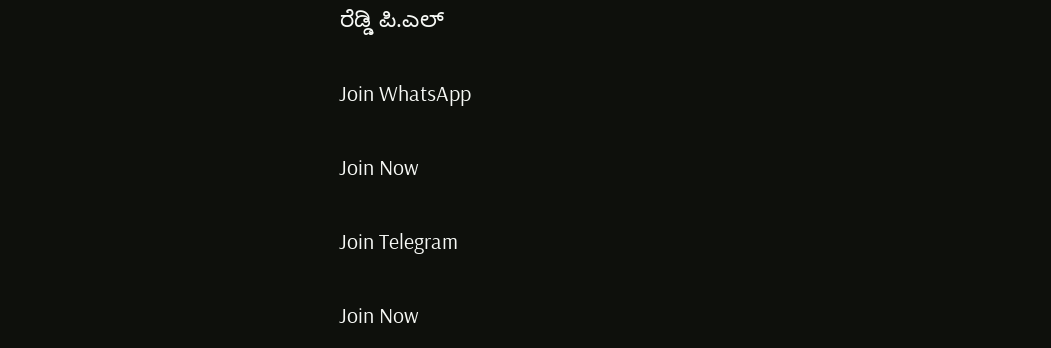ರೆಡ್ಡಿ ಪಿ.ಎಲ್

Join WhatsApp

Join Now

Join Telegram

Join Now